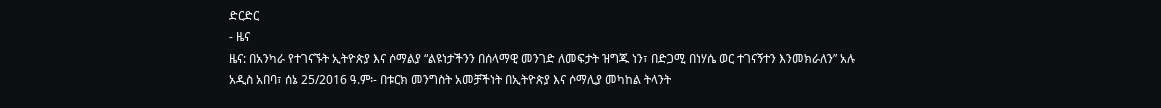ድርድር
- ዜና
ዜና: በአንካራ የተገናኙት ኢትዮጵያ እና ሶማልያ “ልዩነታችንን በሰላማዊ መንገድ ለመፍታት ዝግጁ ነን፣ በድጋሚ በነሃሴ ወር ተገናኝተን እንመክራለን” አሉ
አዲስ አበባ፣ ሰኔ 25/2016 ዓ.ም፡- በቱርክ መንግስት አመቻችነት በኢትዮጵያ እና ሶማሊያ መካከል ትላንት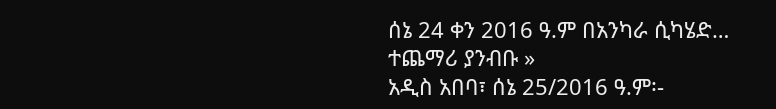ሰኔ 24 ቀን 2016 ዓ.ም በአንካራ ሲካሄድ…
ተጨማሪ ያንብቡ »
አዲስ አበባ፣ ሰኔ 25/2016 ዓ.ም፡-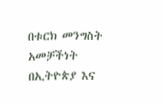በቱርክ መንግስት አመቻችነት በኢትዮጵያ እና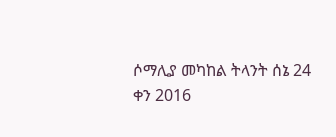ሶማሊያ መካከል ትላንት ሰኔ 24 ቀን 2016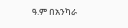ዓ.ም በአንካራ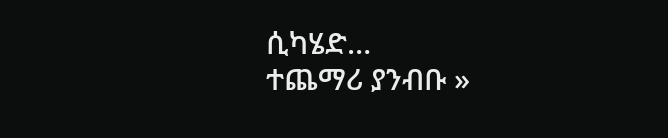ሲካሄድ…
ተጨማሪ ያንብቡ »